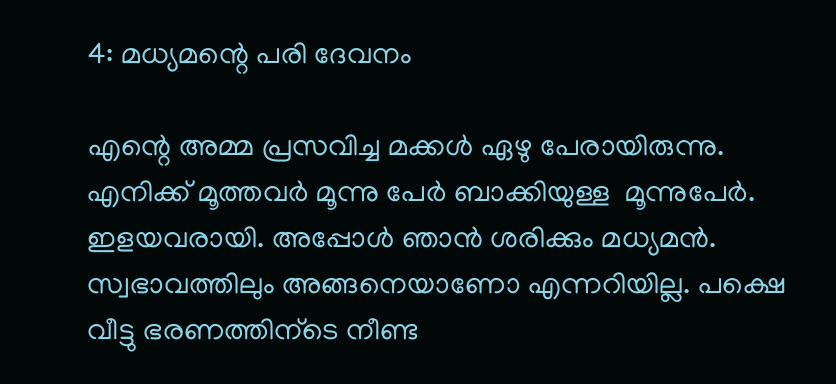4: മധ്യമന്റെ പരി ദേവനം

എന്റെ അമ്മ പ്രസവിച്ച മക്കള്‍ ഏഴു പേരായിരുന്നു. എനിക്ക് മൂത്തവര്‍ മൂന്നു പേര്‍ ബാക്കിയുള്ള  മൂന്നുപേര്‍. ഇളയവരായി. അപ്പോള്‍ ഞാന്‍ ശരിക്കും മധ്യമന്‍. സ്വഭാവത്തിലും അങ്ങനെയാണോ എന്നറിയില്ല. പക്ഷെ വീട്ടു ഭരണത്തിന്ടെ നീണ്ട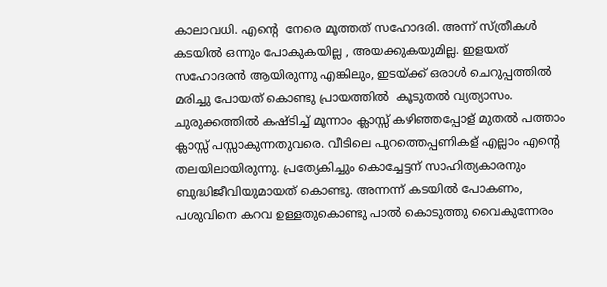കാലാവധി. എന്റെ  നേരെ മൂത്തത് സഹോദരി. അന്ന് സ്ത്രീകള്‍ കടയില്‍ ഒന്നും പോകുകയില്ല , അയക്കുകയുമില്ല. ഇളയത് സഹോദരന്‍ ആയിരുന്നു എങ്കിലും, ഇടയ്ക്ക് ഒരാള്‍ ചെറുപ്പത്തില്‍ മരിച്ചു പോയത് കൊണ്ടു പ്രായത്തില്‍  കൂടുതല്‍ വ്യത്യാസം. ചുരുക്കത്തില്‍ കഷ്ടിച്ച് മൂന്നാം ക്ലാസ്സ് കഴിഞ്ഞപ്പോള് മുതല്‍ പത്താം ക്ലാസ്സ് പസ്സാകുന്നതുവരെ. വീടിലെ പുറത്തെപ്പണികള് എല്ലാം എന്റെ തലയിലായിരുന്നു. പ്രത്യേകിച്ചും കൊച്ചേട്ടന് സാഹിത്യകാരനും ബുദ്ധിജീവിയുമായത് കൊണ്ടു. അന്നന്ന് കടയില്‍ പോകണം, പശുവിനെ കറവ ഉള്ളതുകൊണ്ടു പാല്‍ കൊടുത്തു വൈകുന്നേരം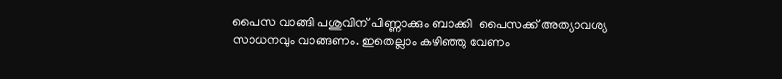പൈസ വാങ്ങി പശുവിന് പിണ്ണാക്കും ബാക്കി  പൈസക്ക്‌ അത്യാവശ്യ സാധനവും വാങ്ങണം. ഇതെല്ലാം കഴിഞ്ഞു വേണം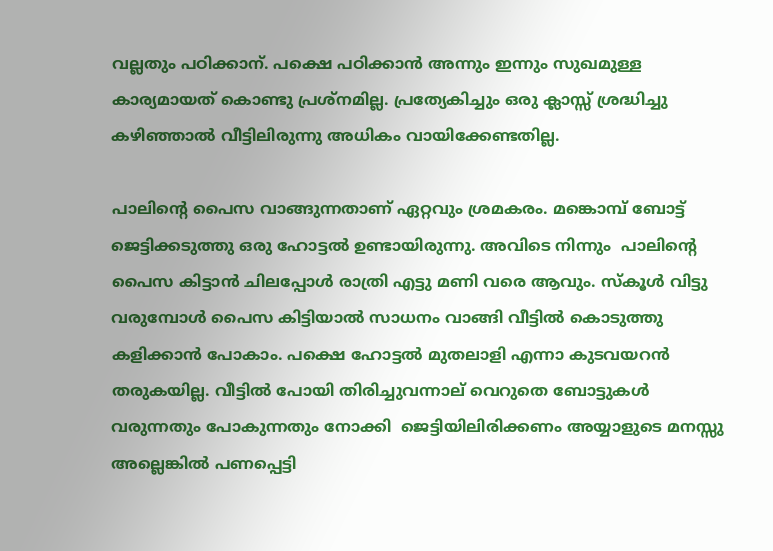വല്ലതും പഠിക്കാന്. പക്ഷെ പഠിക്കാന്‍ അന്നും ഇന്നും സുഖമുള്ള കാര്യമായത് കൊണ്ടു പ്രശ്നമില്ല. പ്രത്യേകിച്ചും ഒരു ക്ലാസ്സ് ശ്രദ്ധിച്ചു കഴിഞ്ഞാല്‍ വീട്ടിലിരുന്നു അധികം വായിക്കേണ്ടതില്ല.

പാലിന്റെ പൈസ വാങ്ങുന്നതാണ് ഏറ്റവും ശ്രമകരം. മങ്കൊമ്പ് ബോട്ട് ജെട്ടിക്കടുത്തു ഒരു ഹോട്ടല്‍ ഉണ്ടായിരുന്നു. അവിടെ നിന്നും  പാലിന്റെ പൈസ കിട്ടാന്‍ ചിലപ്പോള്‍ രാത്രി എട്ടു മണി വരെ ആവും. സ്കൂള്‍ വിട്ടു വരുമ്പോള്‍ പൈസ കിട്ടിയാല്‍ സാധനം വാങ്ങി വീട്ടില്‍ കൊടുത്തു കളിക്കാന്‍ പോകാം. പക്ഷെ ഹോട്ടല്‍ മുതലാളി എന്നാ കുടവയറന്‍ തരുകയില്ല. വീട്ടില്‍ പോയി തിരിച്ചുവന്നാല് വെറുതെ ബോട്ടുകള്‍ വരുന്നതും പോകുന്നതും നോക്കി  ജെട്ടിയിലിരിക്കണം അയ്യാളുടെ മനസ്സു അല്ലെങ്കില്‍ പണപ്പെട്ടി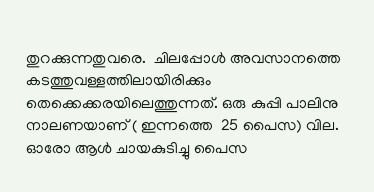തുറക്കുന്നതുവരെ.  ചിലപ്പോള്‍ അവസാനത്തെ കടത്തുവള്ളത്തിലായിരിക്കും തെക്കെക്കരയിലെത്തുന്നത്. ഒരു കുപ്പി പാലിനു നാലണയാണ് ( ഇന്നത്തെ  25 പൈസ) വില. ഓരോ ആള്‍ ചായകുടിച്ചു പൈസ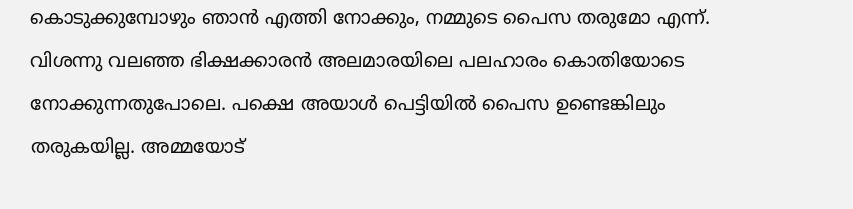കൊടുക്കുമ്പോഴും ഞാന്‍ എത്തി നോക്കും, നമ്മുടെ പൈസ തരുമോ എന്ന്. വിശന്നു വലഞ്ഞ ഭിക്ഷക്കാരന്‍ അലമാരയിലെ പലഹാരം കൊതിയോടെ നോക്കുന്നതുപോലെ. പക്ഷെ അയാള്‍ പെട്ടിയില്‍ പൈസ ഉണ്ടെങ്കിലും തരുകയില്ല. അമ്മയോട്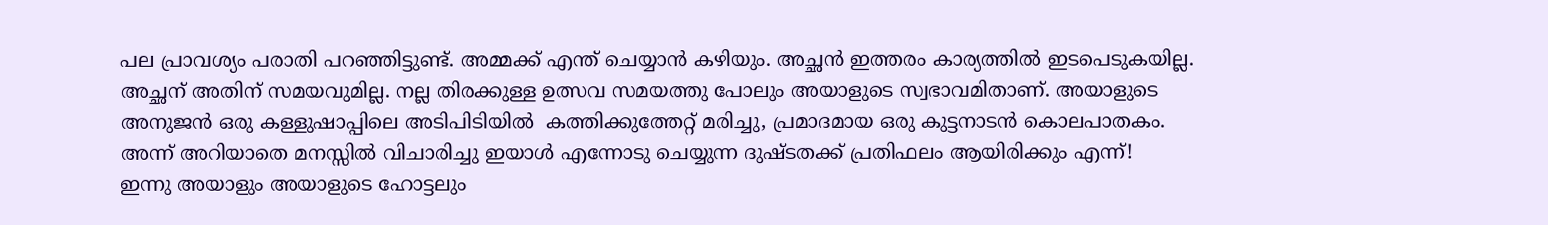പല പ്രാവശ്യം പരാതി പറഞ്ഞിട്ടുണ്ട്. അമ്മക്ക് എന്ത് ചെയ്യാന്‍ കഴിയും. അച്ഛന്‍ ഇത്തരം കാര്യത്തില്‍ ഇടപെടുകയില്ല. അച്ഛന്‌ അതിന് സമയവുമില്ല. നല്ല തിരക്കുള്ള ഉത്സവ സമയത്തു പോലും അയാളുടെ സ്വഭാവമിതാണ്. അയാളുടെ അനുജന്‍ ഒരു കള്ളുഷാപ്പിലെ അടിപിടിയില്‍  കത്തിക്കുത്തേറ്റ് മരിച്ചു, പ്രമാദമായ ഒരു കുട്ടനാടന്‍ കൊലപാതകം. അന്ന് അറിയാതെ മനസ്സില്‍ വിചാരിച്ചു ഇയാള്‍ എന്നോടു ചെയ്യുന്ന ദുഷ്ടതക്ക് പ്രതിഫലം ആയിരിക്കും എന്ന്!   ഇന്നു അയാളും അയാളുടെ ഹോട്ടലും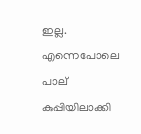ഇല്ല. എന്നെപോലെ പാല് കുപ്പിയിലാക്കി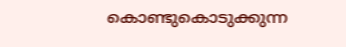കൊണ്ടുകൊടുക്കുന്ന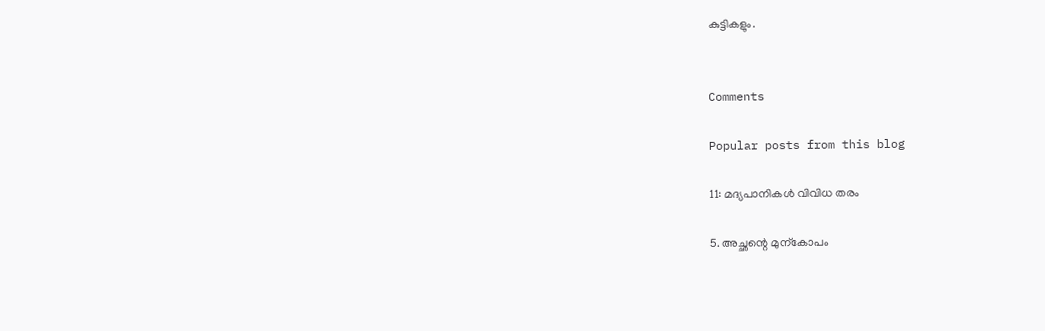കുട്ടികളും.


Comments

Popular posts from this blog

11: മദ്യപാനികള്‍ വിവിധ തരം

5. അച്ഛന്റെ മുന്കോപം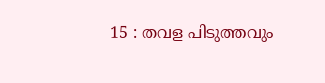15 : തവള പിടുത്തവും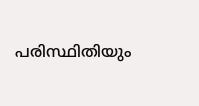പരിസ്ഥിതിയും